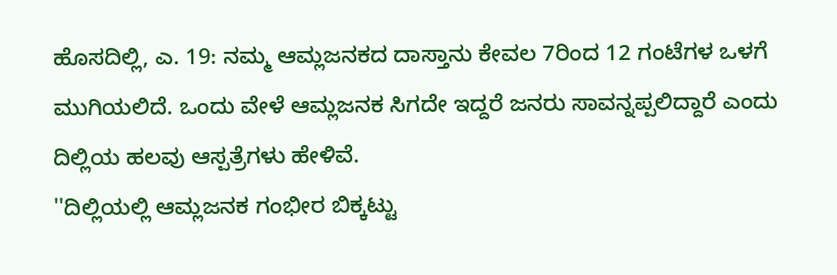ಹೊಸದಿಲ್ಲಿ, ಎ. 19: ನಮ್ಮ ಆಮ್ಲಜನಕದ ದಾಸ್ತಾನು ಕೇವಲ 7ರಿಂದ 12 ಗಂಟೆಗಳ ಒಳಗೆ ಮುಗಿಯಲಿದೆ. ಒಂದು ವೇಳೆ ಆಮ್ಲಜನಕ ಸಿಗದೇ ಇದ್ದರೆ ಜನರು ಸಾವನ್ನಪ್ಪಲಿದ್ದಾರೆ ಎಂದು ದಿಲ್ಲಿಯ ಹಲವು ಆಸ್ಪತ್ರೆಗಳು ಹೇಳಿವೆ.
''ದಿಲ್ಲಿಯಲ್ಲಿ ಆಮ್ಲಜನಕ ಗಂಭೀರ ಬಿಕ್ಕಟ್ಟು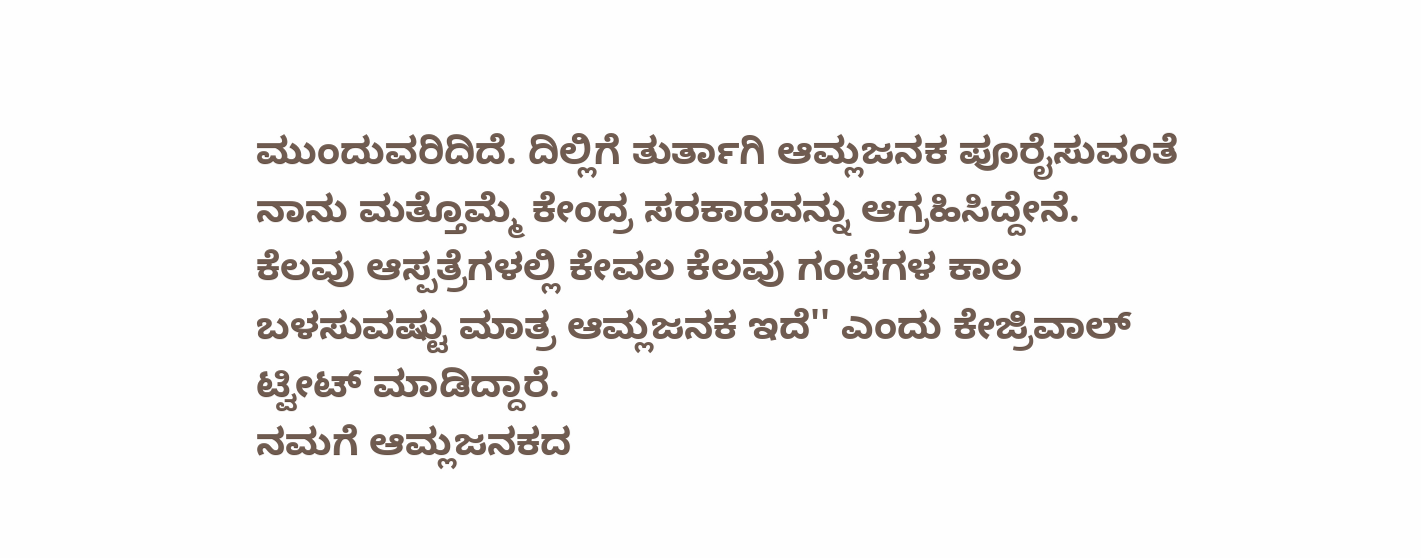ಮುಂದುವರಿದಿದೆ. ದಿಲ್ಲಿಗೆ ತುರ್ತಾಗಿ ಆಮ್ಲಜನಕ ಪೂರೈಸುವಂತೆ ನಾನು ಮತ್ತೊಮ್ಮೆ ಕೇಂದ್ರ ಸರಕಾರವನ್ನು ಆಗ್ರಹಿಸಿದ್ದೇನೆ. ಕೆಲವು ಆಸ್ಪತ್ರೆಗಳಲ್ಲಿ ಕೇವಲ ಕೆಲವು ಗಂಟೆಗಳ ಕಾಲ ಬಳಸುವಷ್ಟು ಮಾತ್ರ ಆಮ್ಲಜನಕ ಇದೆ'' ಎಂದು ಕೇಜ್ರಿವಾಲ್ ಟ್ವೀಟ್ ಮಾಡಿದ್ದಾರೆ.
ನಮಗೆ ಆಮ್ಲಜನಕದ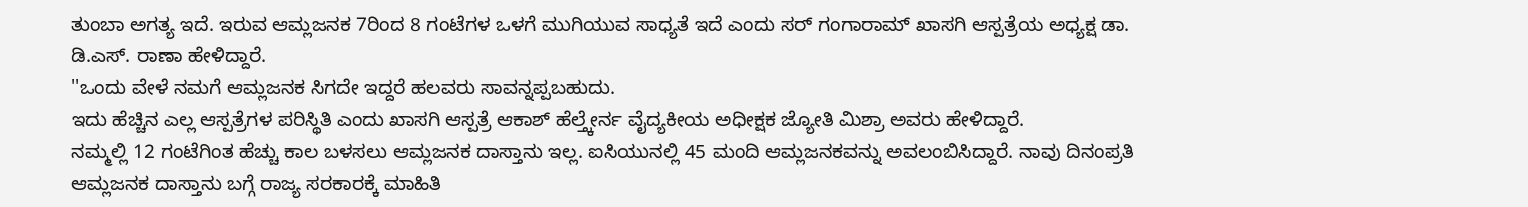ತುಂಬಾ ಅಗತ್ಯ ಇದೆ. ಇರುವ ಆಮ್ಲಜನಕ 7ರಿಂದ 8 ಗಂಟೆಗಳ ಒಳಗೆ ಮುಗಿಯುವ ಸಾಧ್ಯತೆ ಇದೆ ಎಂದು ಸರ್ ಗಂಗಾರಾಮ್ ಖಾಸಗಿ ಆಸ್ಪತ್ರೆಯ ಅಧ್ಯಕ್ಷ ಡಾ. ಡಿ.ಎಸ್. ರಾಣಾ ಹೇಳಿದ್ದಾರೆ.
''ಒಂದು ವೇಳೆ ನಮಗೆ ಆಮ್ಲಜನಕ ಸಿಗದೇ ಇದ್ದರೆ ಹಲವರು ಸಾವನ್ನಪ್ಪಬಹುದು.
ಇದು ಹೆಚ್ಚಿನ ಎಲ್ಲ ಆಸ್ಪತ್ರೆಗಳ ಪರಿಸ್ಥಿತಿ ಎಂದು ಖಾಸಗಿ ಆಸ್ಪತ್ರೆ ಆಕಾಶ್ ಹೆಲ್ತ್ಕೇರ್ನ ವೈದ್ಯಕೀಯ ಅಧೀಕ್ಷಕ ಜ್ಯೋತಿ ಮಿಶ್ರಾ ಅವರು ಹೇಳಿದ್ದಾರೆ.
ನಮ್ಮಲ್ಲಿ 12 ಗಂಟೆಗಿಂತ ಹೆಚ್ಚು ಕಾಲ ಬಳಸಲು ಆಮ್ಲಜನಕ ದಾಸ್ತಾನು ಇಲ್ಲ. ಐಸಿಯುನಲ್ಲಿ 45 ಮಂದಿ ಆಮ್ಲಜನಕವನ್ನು ಅವಲಂಬಿಸಿದ್ದಾರೆ. ನಾವು ದಿನಂಪ್ರತಿ ಆಮ್ಲಜನಕ ದಾಸ್ತಾನು ಬಗ್ಗೆ ರಾಜ್ಯ ಸರಕಾರಕ್ಕೆ ಮಾಹಿತಿ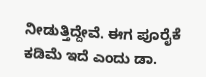ನೀಡುತ್ತಿದ್ದೇವೆ. ಈಗ ಪೂರೈಕೆ ಕಡಿಮೆ ಇದೆ ಎಂದು ಡಾ.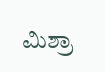ಮಿಶ್ರಾ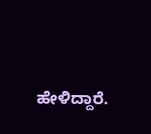ಹೇಳಿದ್ದಾರೆ.